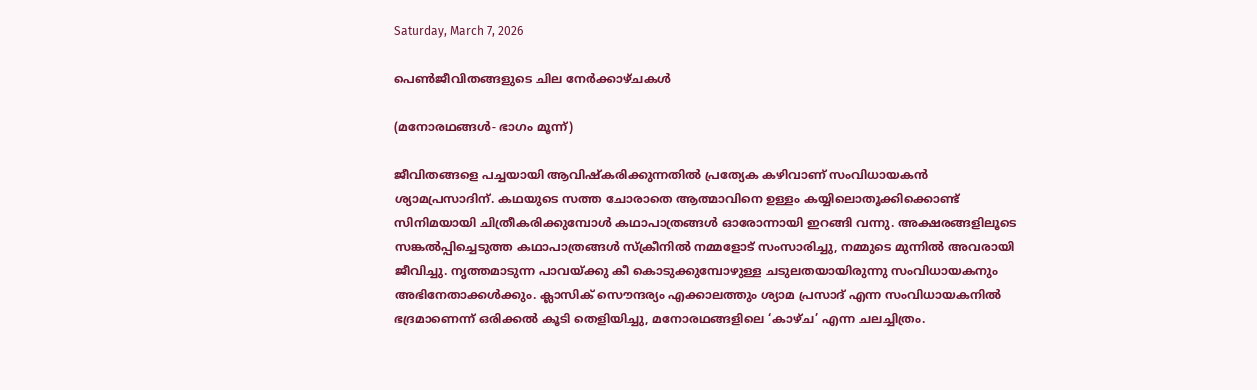Saturday, March 7, 2026

പെൺജീവിതങ്ങളുടെ ചില നേർക്കാഴ്ചകൾ

(മനോരഥങ്ങൾ- ഭാഗം മൂന്ന്)

ജീവിതങ്ങളെ പച്ചയായി ആവിഷ്കരിക്കുന്നതിൽ പ്രത്യേക കഴിവാണ് സംവിധായകൻ ശ്യാമപ്രസാദിന്. കഥയുടെ സത്ത ചോരാതെ ആത്മാവിനെ ഉള്ളം കയ്യിലൊതൂക്കിക്കൊണ്ട് സിനിമയായി ചിത്രീകരിക്കുമ്പോൾ കഥാപാത്രങ്ങൾ ഓരോന്നായി ഇറങ്ങി വന്നു. അക്ഷരങ്ങളിലൂടെ സങ്കൽപ്പിച്ചെടുത്ത കഥാപാത്രങ്ങൾ സ്ക്രീനിൽ നമ്മളോട് സംസാരിച്ചു, നമ്മുടെ മുന്നിൽ അവരായി ജീവിച്ചു. നൃത്തമാടുന്ന പാവയ്ക്കു കീ കൊടുക്കുമ്പോഴുള്ള ചടുലതയായിരുന്നു സംവിധായകനും അഭിനേതാക്കൾക്കും. ക്ലാസിക് സൌന്ദര്യം എക്കാലത്തും ശ്യാമ പ്രസാദ് എന്ന സംവിധായകനിൽ ഭദ്രമാണെന്ന് ഒരിക്കൽ കൂടി തെളിയിച്ചു, മനോരഥങ്ങളിലെ ‘കാഴ്ച’ എന്ന ചലച്ചിത്രം.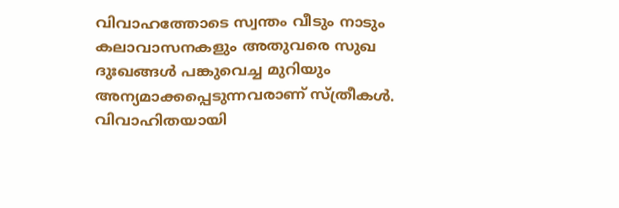വിവാഹത്തോടെ സ്വന്തം വീടും നാടും കലാവാസനകളും അതുവരെ സുഖ ദുഃഖങ്ങൾ പങ്കുവെച്ച മുറിയും അന്യമാക്കപ്പെടുന്നവരാണ് സ്ത്രീകൾ. വിവാഹിതയായി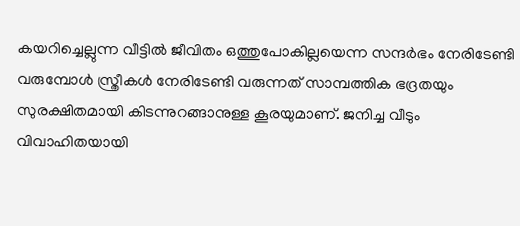കയറിച്ചെല്ലുന്ന വീട്ടിൽ ജീവിതം ഒത്തുപോകില്ലയെന്ന സന്ദർഭം നേരിടേണ്ടി വരുമ്പോൾ സ്ത്രീകൾ നേരിടേണ്ടി വരുന്നത് സാമ്പത്തിക ഭദ്രതയും സുരക്ഷിതമായി കിടന്നുറങ്ങാനുള്ള കൂരയുമാണ്. ജനിച്ച വീടും വിവാഹിതയായി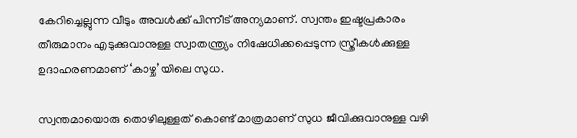കേറിച്ചെല്ലുന്ന വീടും അവൾക്ക് പിന്നീട് അന്യമാണ്. സ്വന്തം ഇഷ്ടപ്രകാരം തീരുമാനം എടുക്കുവാനുള്ള സ്വാതന്ത്ര്യം നിഷേധിക്കപ്പെടുന്ന സ്ത്രീകൾക്കുള്ള ഉദാഹരണമാണ് ‘കാഴ്ച’യിലെ സുധ.

സ്വന്തമായൊരു തൊഴിലുള്ളത് കൊണ്ട് മാത്രമാണ് സുധ ജീവിക്കുവാനുള്ള വഴി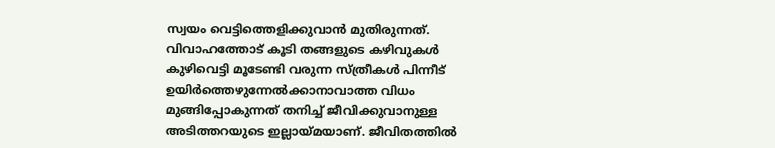സ്വയം വെട്ടിത്തെളിക്കുവാൻ മുതിരുന്നത്. വിവാഹത്തോട് കൂടി തങ്ങളുടെ കഴിവുകൾ കുഴിവെട്ടി മൂടേണ്ടി വരുന്ന സ്ത്രീകൾ പിന്നീട് ഉയിർത്തെഴുന്നേൽക്കാനാവാത്ത വിധം മുങ്ങിപ്പോകുന്നത് തനിച്ച് ജീവിക്കുവാനുള്ള അടിത്തറയുടെ ഇല്ലായ്മയാണ്. ജീവിതത്തിൽ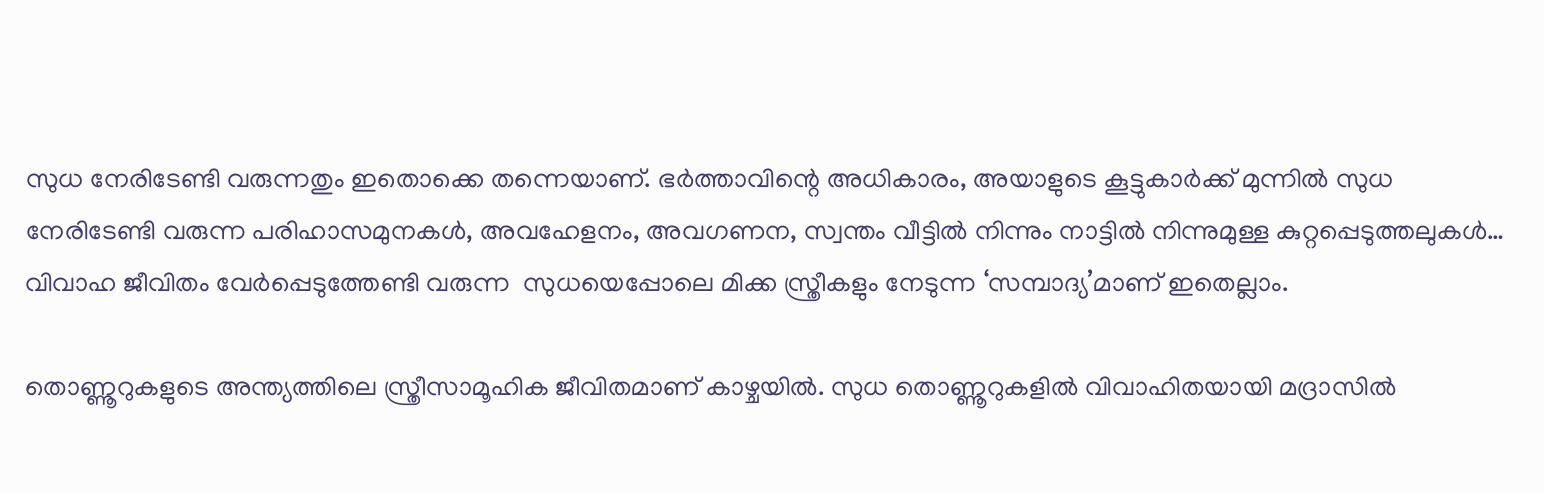സുധ നേരിടേണ്ടി വരുന്നതും ഇതൊക്കെ തന്നെയാണ്. ഭർത്താവിന്റെ അധികാരം, അയാളുടെ കൂട്ടുകാർക്ക് മുന്നിൽ സുധ നേരിടേണ്ടി വരുന്ന പരിഹാസമുനകൾ, അവഹേളനം, അവഗണന, സ്വന്തം വീട്ടിൽ നിന്നും നാട്ടിൽ നിന്നുമുള്ള കുറ്റപ്പെടുത്തലുകൾ… വിവാഹ ജീവിതം വേർപ്പെടുത്തേണ്ടി വരുന്ന  സുധയെപ്പോലെ മിക്ക സ്ത്രീകളും നേടുന്ന ‘സമ്പാദ്യ’മാണ് ഇതെല്ലാം.

തൊണ്ണൂറുകളുടെ അന്ത്യത്തിലെ സ്ത്രീസാമൂഹിക ജീവിതമാണ് കാഴ്ചയിൽ. സുധ തൊണ്ണൂറുകളിൽ വിവാഹിതയായി മദ്രാസിൽ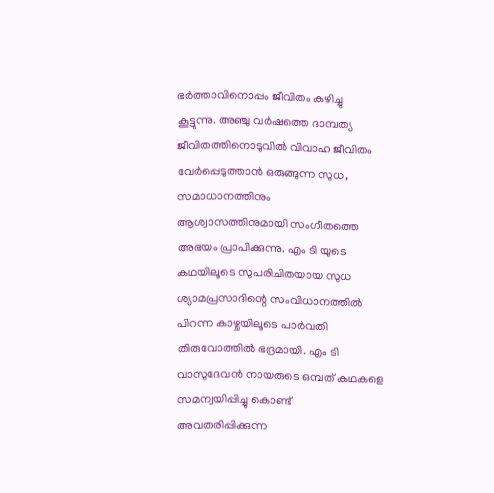ഭർത്താവിനൊപ്പം ജീവിതം കഴിച്ചു കൂട്ടുന്നു. അഞ്ചു വർഷത്തെ ദാമ്പത്യ ജീവിതത്തിനൊടുവിൽ വിവാഹ ജീവിതം വേർപ്പെടുത്താൻ ഒരുങ്ങുന്ന സുധ, സമാധാനത്തിനും ആശ്വാസത്തിനുമായി സംഗീതത്തെ അഭയം പ്രാപിക്കുന്നു. എം ടി യുടെ കഥയിലൂടെ സുപരിചിതയായ സുധ ശ്യാമപ്രസാദിന്റെ സംവിധാനത്തിൽ പിറന്ന കാഴ്ചയിലൂടെ പാർവതി തിരുവോത്തിൽ ഭദ്രമായി. എം ടി വാസുദേവൻ നായരുടെ ഒമ്പത് കഥകളെ സമന്വയിപ്പിച്ചു കൊണ്ട്  അവതരിപ്പിക്കുന്ന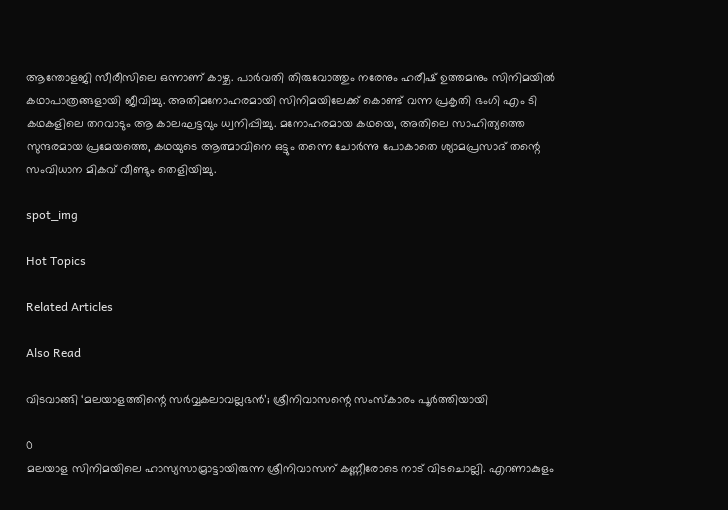ആന്തോളജി സീരീസിലെ ഒന്നാണ് കാഴ്ച. പാർവതി തിരുവോത്തും നരേനും ഹരീഷ് ഉത്തമനും സിനിമയിൽ കഥാപാത്രങ്ങളായി ജീവിച്ചു. അതിമനോഹരമായി സിനിമയിലേക്ക് കൊണ്ട് വന്ന പ്രകൃതി ഭംഗി എം ടി കഥകളിലെ തറവാടും ആ കാലഘട്ടവും ധ്വനിപ്പിച്ചു. മനോഹരമായ കഥയെ, അതിലെ സാഹിത്യത്തെ സുന്ദരമായ പ്രമേയത്തെ, കഥയുടെ ആത്മാവിനെ ഒട്ടും തന്നെ ചോർന്നു പോകാതെ ശ്യാമപ്രസാദ് തന്റെ സംവിധാന മികവ് വീണ്ടും തെളിയിച്ചു.

spot_img

Hot Topics

Related Articles

Also Read

വിടവാങ്ങി ‘മലയാളത്തിന്റെ സർവ്വകലാവല്ലഭൻ’; ശ്രീനിവാസന്റെ സംസ്കാരം പൂർത്തിയായി

0
മലയാള സിനിമയിലെ ഹാസ്യസാമ്രാട്ടായിരുന്ന ശ്രീനിവാസന് കണ്ണീരോടെ നാട് വിടചൊല്ലി. എറണാകുളം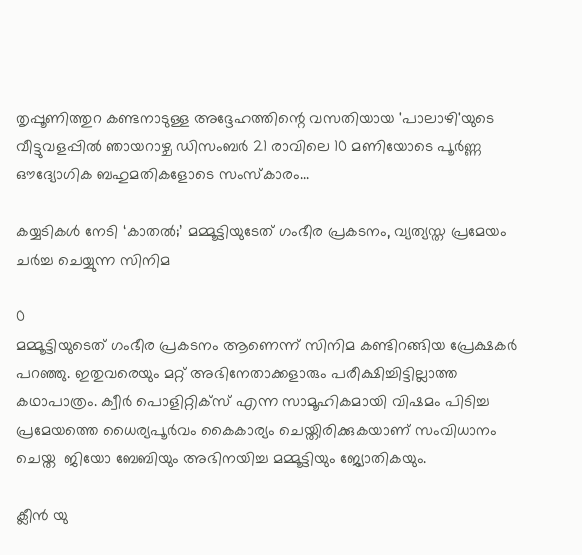തൃപ്പൂണിത്തുറ കണ്ടനാടുള്ള അദ്ദേഹത്തിന്റെ വസതിയായ 'പാലാഴി'യുടെ വീട്ടുവളപ്പിൽ ഞായറാഴ്ച ഡിസംബർ 21 രാവിലെ 10 മണിയോടെ പൂർണ്ണ ഔദ്യോഗിക ബഹുമതികളോടെ സംസ്കാരം...

കയ്യടികൾ നേടി ‘കാതൽ;’ മമ്മൂട്ടിയുടേത് ഗംഭീര പ്രകടനം, വ്യത്യസ്ത പ്രമേയം ചർച്ച ചെയ്യുന്ന സിനിമ

0
മമ്മൂട്ടിയുടെത് ഗംഭീര പ്രകടനം ആണെന്ന് സിനിമ കണ്ടിറങ്ങിയ പ്രേക്ഷകർ പറഞ്ഞു. ഇതുവരെയും മറ്റ് അഭിനേതാക്കളാരും പരീക്ഷിച്ചിട്ടില്ലാത്ത കഥാപാത്രം. ക്വീർ പൊളിറ്റിക്സ് എന്ന സാമൂഹികമായി വിഷമം പിടിച്ച പ്രമേയത്തെ ധൈര്യപൂർവം കൈകാര്യം ചെയ്തിരിക്കുകയാണ് സംവിധാനം ചെയ്ത  ജിയോ ബേബിയും അഭിനയിച്ച മമ്മൂട്ടിയും ജ്യോതികയും.

ക്ലീൻ യു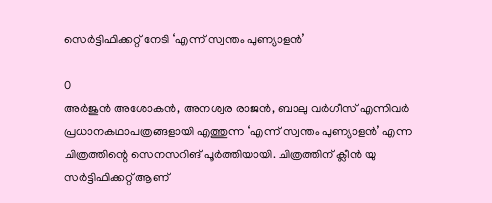സെർട്ടിഫിക്കറ്റ് നേടി ‘എന്ന് സ്വന്തം പുണ്യാളൻ’

0
അർജുൻ അശോകൻ, അനശ്വര രാജൻ, ബാലു വർഗീസ് എന്നിവർ പ്രധാനകഥാപത്രങ്ങളായി എത്തുന്ന ‘എന്ന് സ്വന്തം പുണ്യാളൻ’ എന്ന ചിത്രത്തിന്റെ സെനസറിങ് പൂർത്തിയായി. ചിത്രത്തിന് ക്ലീൻ യു സർട്ടിഫിക്കറ്റ് ആണ്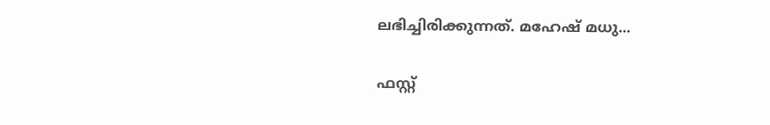ലഭിച്ചിരിക്കുന്നത്. മഹേഷ് മധു...

ഫസ്റ്റ്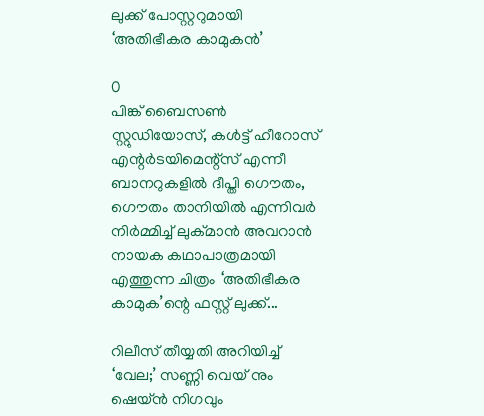ലുക്ക് പോസ്റ്ററുമായി ‘അതിഭീകര കാമുകൻ’

0
പിങ്ക് ബൈസൺ സ്റ്റുഡിയോസ്, കൾട്ട് ഹീറോസ് എന്റർടയിമെന്റ്സ് എന്നീ ബാനറുകളിൽ ദീപ്തി ഗൌതം, ഗൌതം താനിയിൽ എന്നിവർ നിർമ്മിച്ച് ലുക്മാൻ അവറാൻ നായക കഥാപാത്രമായി എത്തുന്ന ചിത്രം ‘അതിഭീകര കാമുക’ന്റെ ഫസ്റ്റ് ലുക്ക്...

റിലീസ് തീയ്യതി അറിയിച്ച് ‘വേല;’ സണ്ണി വെയ് നും ഷെയ്ന്‍ നിഗവും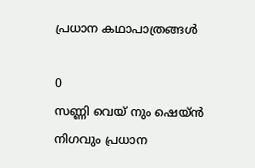പ്രധാന കഥാപാത്രങ്ങള്‍

0
സണ്ണി വെയ് നും ഷെയ്ന്‍ നിഗവും പ്രധാന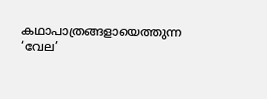കഥാപാത്രങ്ങളായെത്തുന്ന ‘വേല’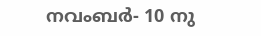നവംബര്‍- 10 നു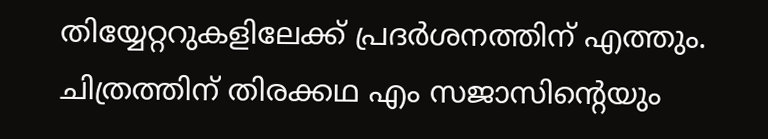തിയ്യേറ്ററുകളിലേക്ക് പ്രദര്‍ശനത്തിന് എത്തും. ചിത്രത്തിന് തിരക്കഥ എം സജാസിന്‍റെയും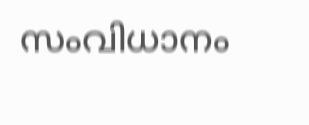സംവിധാനം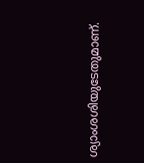ശ്യാംശശിയുടേതുമാണ്.